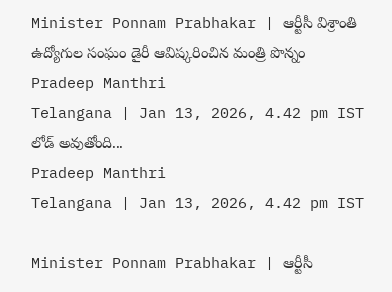Minister Ponnam Prabhakar | ఆర్టీసీ విశ్రాంతి ఉద్యోగుల సంఘం డైరీ ఆవిష్కరించిన మంత్రి పొన్నం
Pradeep Manthri
Telangana | Jan 13, 2026, 4.42 pm IST
లోడ్ అవుతోంది...
Pradeep Manthri
Telangana | Jan 13, 2026, 4.42 pm IST

Minister Ponnam Prabhakar | ఆర్టీసీ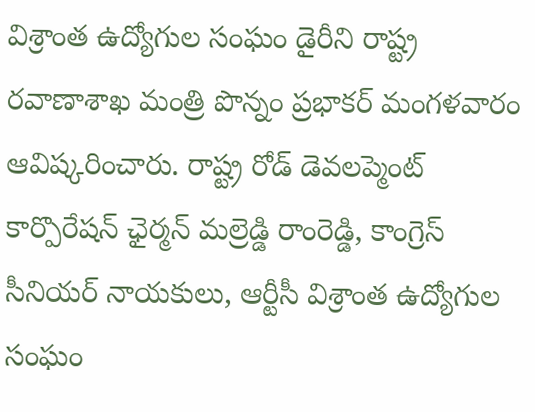విశ్రాంత ఉద్యోగుల సంఘం డైరీని రాష్ట్ర రవాణాశాఖ మంత్రి పొన్నం ప్రభాకర్ మంగళవారం ఆవిష్కరించారు. రాష్ట్ర రోడ్ డెవలప్మెంట్ కార్పొరేషన్ ఛైర్మన్ మల్రెడ్డి రాంరెడ్డి, కాంగ్రెస్ సీనియర్ నాయకులు, ఆర్టీసీ విశ్రాంత ఉద్యోగుల సంఘం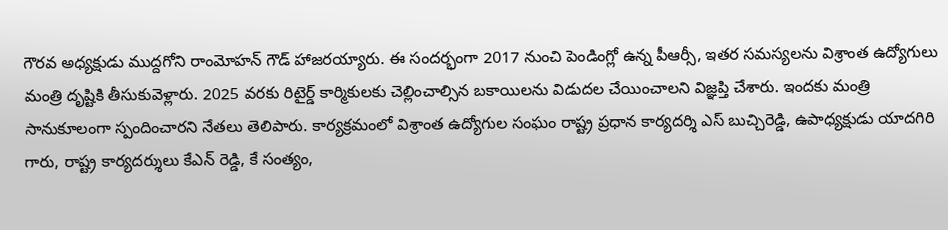గౌరవ అధ్యక్షుడు ముద్దగోని రాంమోహన్ గౌడ్ హాజరయ్యారు. ఈ సందర్భంగా 2017 నుంచి పెండింగ్లో ఉన్న పీఆర్సీ, ఇతర సమస్యలను విశ్రాంత ఉద్యోగులు మంత్రి దృష్టికి తీసుకువెళ్లారు. 2025 వరకు రిటైర్డ్ కార్మికులకు చెల్లించాల్సిన బకాయిలను విడుదల చేయించాలని విజ్ఞప్తి చేశారు. ఇందకు మంత్రి సానుకూలంగా స్పందించారని నేతలు తెలిపారు. కార్యక్రమంలో విశ్రాంత ఉద్యోగుల సంఘం రాష్ట్ర ప్రధాన కార్యదర్శి ఎస్ బుచ్చిరెడ్డి, ఉపాధ్యక్షుడు యాదగిరి గారు, రాష్ట్ర కార్యదర్శులు కేఎన్ రెడ్డి, కే సంత్యం,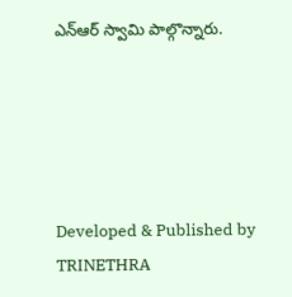ఎన్ఆర్ స్వామి పాల్గొన్నారు.





Developed & Published by TRINETHRA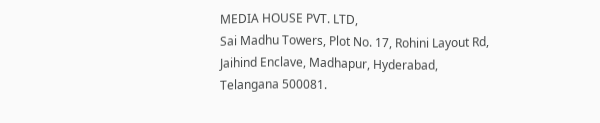MEDIA HOUSE PVT. LTD,
Sai Madhu Towers, Plot No. 17, Rohini Layout Rd, Jaihind Enclave, Madhapur, Hyderabad, Telangana 500081.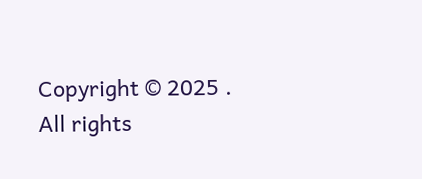Copyright © 2025 . All rights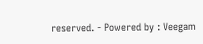reserved. - Powered by : Veegam